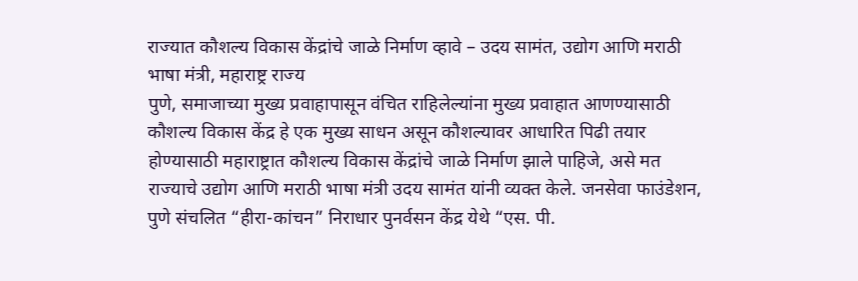राज्यात कौशल्य विकास केंद्रांचे जाळे निर्माण व्हावे – उदय सामंत, उद्योग आणि मराठी भाषा मंत्री, महाराष्ट्र राज्य
पुणे, समाजाच्या मुख्य प्रवाहापासून वंचित राहिलेल्यांना मुख्य प्रवाहात आणण्यासाठी कौशल्य विकास केंद्र हे एक मुख्य साधन असून कौशल्यावर आधारित पिढी तयार होण्यासाठी महाराष्ट्रात कौशल्य विकास केंद्रांचे जाळे निर्माण झाले पाहिजे, असे मत राज्याचे उद्योग आणि मराठी भाषा मंत्री उदय सामंत यांनी व्यक्त केले. जनसेवा फाउंडेशन, पुणे संचलित “हीरा-कांचन” निराधार पुनर्वसन केंद्र येथे “एस. पी.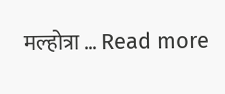मल्होत्रा … Read more